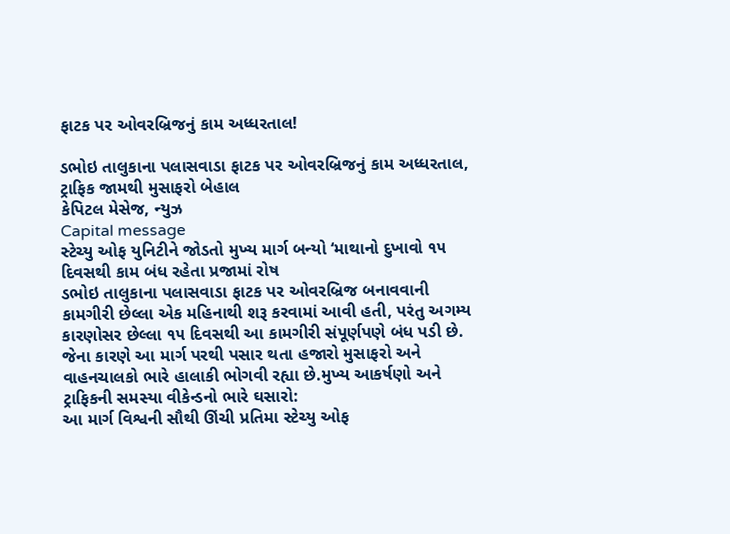ફાટક પર ઓવરબ્રિજનું કામ અધ્ધરતાલ!

ડભોઇ તાલુકાના પલાસવાડા ફાટક પર ઓવરબ્રિજનું કામ અધ્ધરતાલ, ટ્રાફિક જામથી મુસાફરો બેહાલ
કેપિટલ મેસેજ, ન્યુઝ
Capital message
સ્ટેચ્યુ ઓફ યુનિટીને જોડતો મુખ્ય માર્ગ બન્યો ‘માથાનો દુખાવો ૧૫ દિવસથી કામ બંધ રહેતા પ્રજામાં રોષ
ડભોઇ તાલુકાના પલાસવાડા ફાટક પર ઓવરબ્રિજ બનાવવાની કામગીરી છેલ્લા એક મહિનાથી શરૂ કરવામાં આવી હતી, પરંતુ અગમ્ય કારણોસર છેલ્લા ૧૫ દિવસથી આ કામગીરી સંપૂર્ણપણે બંધ પડી છે. જેના કારણે આ માર્ગ પરથી પસાર થતા હજારો મુસાફરો અને વાહનચાલકો ભારે હાલાકી ભોગવી રહ્યા છે.મુખ્ય આકર્ષણો અને ટ્રાફિકની સમસ્યા વીકેન્ડનો ભારે ઘસારો:
આ માર્ગ વિશ્વની સૌથી ઊંચી પ્રતિમા સ્ટેચ્યુ ઓફ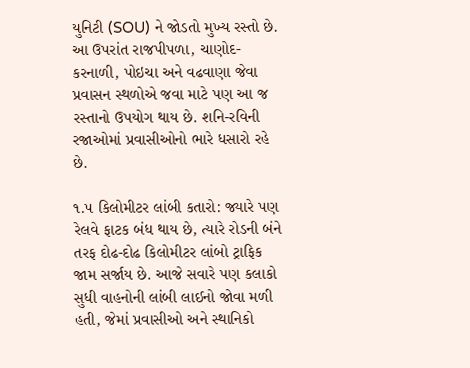યુનિટી (SOU) ને જોડતો મુખ્ય રસ્તો છે. આ ઉપરાંત રાજપીપળા, ચાણોદ-કરનાળી, પોઇચા અને વઢવાણા જેવા પ્રવાસન સ્થળોએ જવા માટે પણ આ જ રસ્તાનો ઉપયોગ થાય છે. શનિ-રવિની રજાઓમાં પ્રવાસીઓનો ભારે ધસારો રહે છે.

૧.૫ કિલોમીટર લાંબી કતારો: જ્યારે પણ રેલવે ફાટક બંધ થાય છે, ત્યારે રોડની બંને તરફ દોઢ-દોઢ કિલોમીટર લાંબો ટ્રાફિક જામ સર્જાય છે. આજે સવારે પણ કલાકો સુધી વાહનોની લાંબી લાઈનો જોવા મળી હતી, જેમાં પ્રવાસીઓ અને સ્થાનિકો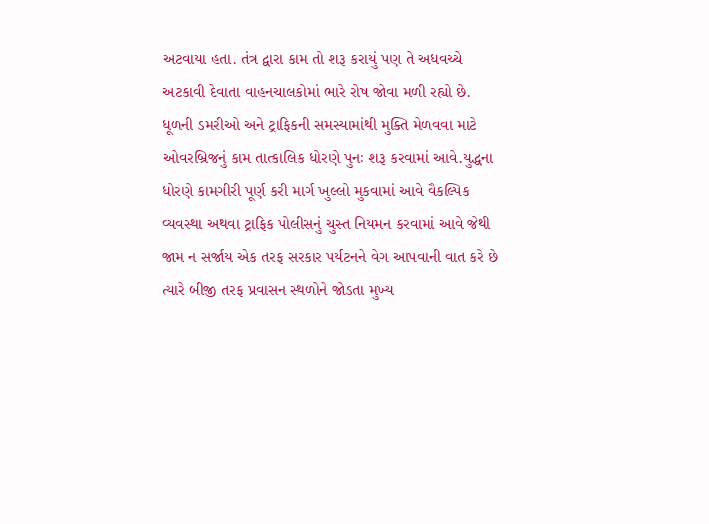અટવાયા હતા. તંત્ર દ્વારા કામ તો શરૂ કરાયું પણ તે અધવચ્ચે અટકાવી દેવાતા વાહનચાલકોમાં ભારે રોષ જોવા મળી રહ્યો છે. ધૂળની ડમરીઓ અને ટ્રાફિકની સમસ્યામાંથી મુક્તિ મેળવવા માટે ઓવરબ્રિજનું કામ તાત્કાલિક ધોરણે પુનઃ શરૂ કરવામાં આવે.યુદ્ધના ધોરણે કામગીરી પૂર્ણ કરી માર્ગ ખુલ્લો મુકવામાં આવે વૈકલ્પિક વ્યવસ્થા અથવા ટ્રાફિક પોલીસનું ચુસ્ત નિયમન કરવામાં આવે જેથી જામ ન સર્જાય એક તરફ સરકાર પર્યટનને વેગ આપવાની વાત કરે છે ત્યારે બીજી તરફ પ્રવાસન સ્થળોને જોડતા મુખ્ય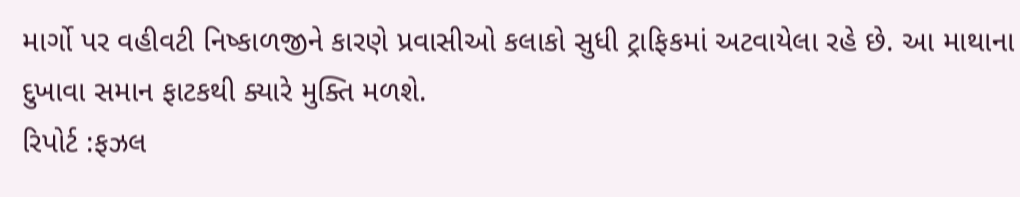માર્ગો પર વહીવટી નિષ્કાળજીને કારણે પ્રવાસીઓ કલાકો સુધી ટ્રાફિકમાં અટવાયેલા રહે છે. આ માથાના દુખાવા સમાન ફાટકથી ક્યારે મુક્તિ મળશે.
રિપોર્ટ :ફઝલ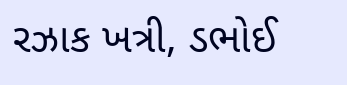રઝાક ખત્રી, ડભોઈ